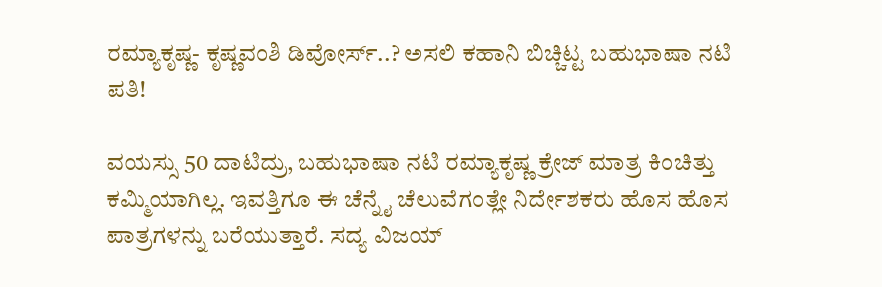ರಮ್ಯಾಕೃಷ್ಣ- ಕೃಷ್ಣವಂಶಿ ಡಿವೋರ್ಸ್..? ಅಸಲಿ ಕಹಾನಿ ಬಿಚ್ಚಿಟ್ಟ ಬಹುಭಾಷಾ ನಟಿ ಪತಿ!

ವಯಸ್ಸು 50 ದಾಟಿದ್ರು, ಬಹುಭಾಷಾ ನಟಿ ರಮ್ಯಾಕೃಷ್ಣ ಕ್ರೇಜ್ ಮಾತ್ರ ಕಿಂಚಿತ್ತು ಕಮ್ಮಿಯಾಗಿಲ್ಲ. ಇವತ್ತಿಗೂ ಈ ಚೆನ್ನೈ ಚೆಲುವೆಗಂತ್ಲೇ ನಿರ್ದೇಶಕರು ಹೊಸ ಹೊಸ ಪಾತ್ರಗಳನ್ನು ಬರೆಯುತ್ತಾರೆ. ಸದ್ಯ ವಿಜಯ್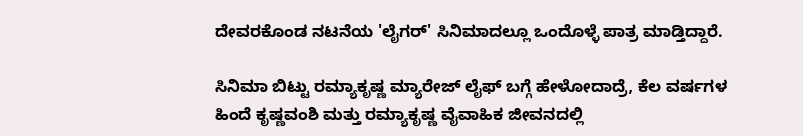ದೇವರಕೊಂಡ ನಟನೆಯ 'ಲೈಗರ್' ಸಿನಿಮಾದಲ್ಲೂ ಒಂದೊಳ್ಳೆ ಪಾತ್ರ ಮಾಡ್ತಿದ್ದಾರೆ.

ಸಿನಿಮಾ ಬಿಟ್ಟು ರಮ್ಯಾಕೃಷ್ಣ ಮ್ಯಾರೇಜ್ ಲೈಫ್ ಬಗ್ಗೆ ಹೇಳೋದಾದ್ರೆ, ಕೆಲ ವರ್ಷಗಳ ಹಿಂದೆ ಕೃಷ್ಣವಂಶಿ ಮತ್ತು ರಮ್ಯಾಕೃಷ್ಣ ವೈವಾಹಿಕ ಜೀವನದಲ್ಲಿ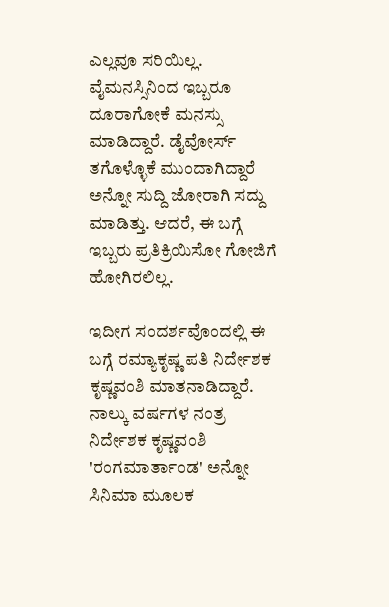ಎಲ್ಲವೂ ಸರಿಯಿಲ್ಲ. ವೈಮನಸ್ಸಿನಿಂದ ಇಬ್ಬರೂ ದೂರಾಗೋಕೆ ಮನಸ್ಸು ಮಾಡಿದ್ದಾರೆ. ಡೈವೋರ್ಸ್ ತಗೊಳ್ಳೊಕೆ ಮುಂದಾಗಿದ್ದಾರೆ ಅನ್ನೋ ಸುದ್ದಿ ಜೋರಾಗಿ ಸದ್ದು ಮಾಡಿತ್ತು. ಆದರೆ, ಈ ಬಗ್ಗೆ ಇಬ್ಬರು ಪ್ರತಿಕ್ರಿಯಿಸೋ ಗೋಜಿಗೆ ಹೋಗಿರಲಿಲ್ಲ.

ಇದೀಗ ಸಂದರ್ಶವೊಂದಲ್ಲಿ ಈ ಬಗ್ಗೆ ರಮ್ಯಾಕೃಷ್ಣ ಪತಿ ನಿರ್ದೇಶಕ ಕೃಷ್ಣವಂಶಿ ಮಾತನಾಡಿದ್ದಾರೆ. ನಾಲ್ಕು ವರ್ಷಗಳ ನಂತ್ರ ನಿರ್ದೇಶಕ ಕೃಷ್ಣವಂಶಿ 'ರಂಗಮಾರ್ತಾಂಡ' ಅನ್ನೋ ಸಿನಿಮಾ ಮೂಲಕ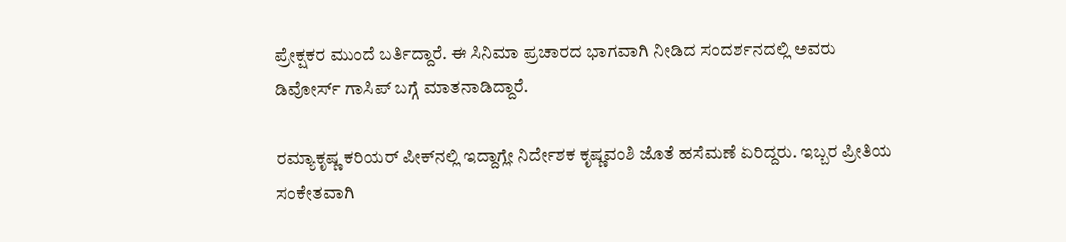ಪ್ರೇಕ್ಷಕರ ಮುಂದೆ ಬರ್ತಿದ್ದಾರೆ. ಈ ಸಿನಿಮಾ ಪ್ರಚಾರದ ಭಾಗವಾಗಿ ನೀಡಿದ ಸಂದರ್ಶನದಲ್ಲಿ ಅವರು ಡಿವೋರ್ಸ್ ಗಾಸಿಪ್ ಬಗ್ಗೆ ಮಾತನಾಡಿದ್ದಾರೆ.

ರಮ್ಯಾಕೃಷ್ಣ ಕರಿಯರ್ ಪೀಕ್‌ನಲ್ಲಿ ಇದ್ದಾಗ್ಲೇ ನಿರ್ದೇಶಕ ಕೃಷ್ಣವಂಶಿ ಜೊತೆ ಹಸೆಮಣೆ ಏರಿದ್ದರು. ಇಬ್ಬರ ಪ್ರೀತಿಯ ಸಂಕೇತವಾಗಿ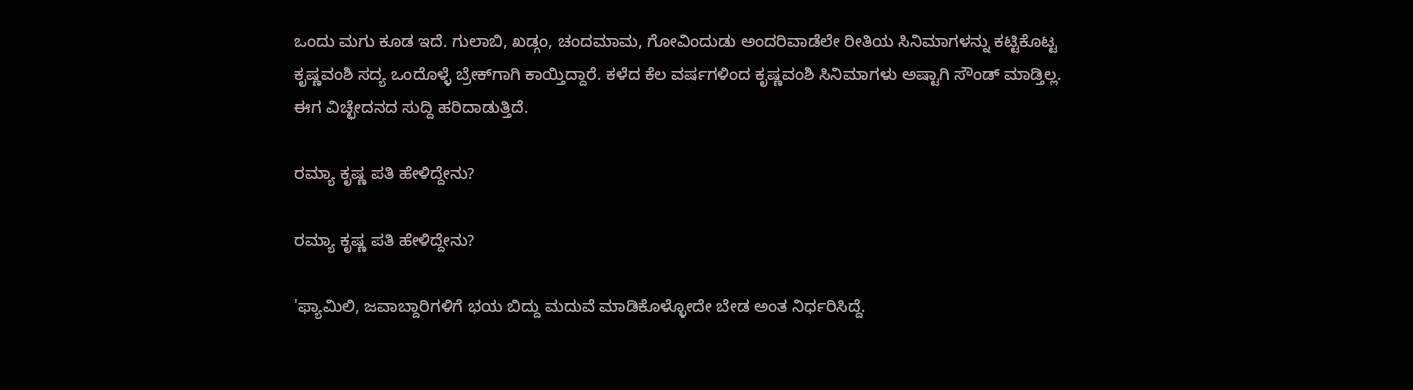ಒಂದು ಮಗು ಕೂಡ ಇದೆ. ಗುಲಾಬಿ, ಖಡ್ಗಂ, ಚಂದಮಾಮ, ಗೋವಿಂದುಡು ಅಂದರಿವಾಡೆಲೇ ರೀತಿಯ ಸಿನಿಮಾಗಳನ್ನು ಕಟ್ಟಿಕೊಟ್ಟ ಕೃಷ್ಣವಂಶಿ ಸದ್ಯ ಒಂದೊಳ್ಳೆ ಬ್ರೇಕ್‌ಗಾಗಿ ಕಾಯ್ತಿದ್ದಾರೆ. ಕಳೆದ ಕೆಲ ವರ್ಷಗಳಿಂದ ಕೃಷ್ಣವಂಶಿ ಸಿನಿಮಾಗಳು ಅಷ್ಟಾಗಿ ಸೌಂಡ್ ಮಾಡ್ತಿಲ್ಲ. ಈಗ ವಿಚ್ಛೇದನದ ಸುದ್ದಿ ಹರಿದಾಡುತ್ತಿದೆ.

ರಮ್ಯಾ ಕೃಷ್ಣ ಪತಿ ಹೇಳಿದ್ದೇನು?

ರಮ್ಯಾ ಕೃಷ್ಣ ಪತಿ ಹೇಳಿದ್ದೇನು?

'ಫ್ಯಾಮಿಲಿ, ಜವಾಬ್ದಾರಿಗಳಿಗೆ ಭಯ ಬಿದ್ದು ಮದುವೆ ಮಾಡಿಕೊಳ್ಳೋದೇ ಬೇಡ ಅಂತ ನಿರ್ಧರಿಸಿದ್ದೆ.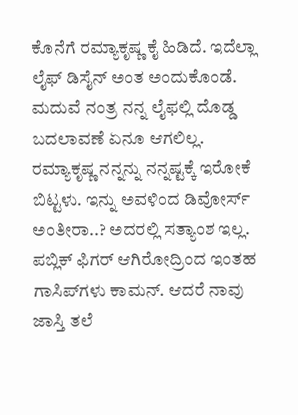ಕೊನೆಗೆ ರಮ್ಯಾಕೃಷ್ಣ ಕೈ ಹಿಡಿದೆ. ಇದೆಲ್ಲಾ ಲೈಫ್ ಡಿಸೈನ್ ಅಂತ ಅಂದುಕೊಂಡೆ. ಮದುವೆ ನಂತ್ರ ನನ್ನ ಲೈಫಲ್ಲಿ ದೊಡ್ಡ ಬದಲಾವಣೆ ಏನೂ ಆಗಲಿಲ್ಲ. ರಮ್ಯಾಕೃಷ್ಣ ನನ್ನನ್ನು ನನ್ನಷ್ಟಕ್ಕೆ ಇರೋಕೆ ಬಿಟ್ಟಳು. ಇನ್ನು ಅವಳಿಂದ ಡಿವೋರ್ಸ್ ಅಂತೀರಾ..? ಅದರಲ್ಲಿ ಸತ್ಯಾಂಶ ಇಲ್ಲ. ಪಬ್ಲಿಕ್ ಫಿಗರ್‌ ಆಗಿರೋದ್ರಿಂದ ಇಂತಹ ಗಾಸಿಪ್‌ಗಳು ಕಾಮನ್. ಆದರೆ ನಾವು ಜಾಸ್ತಿ ತಲೆ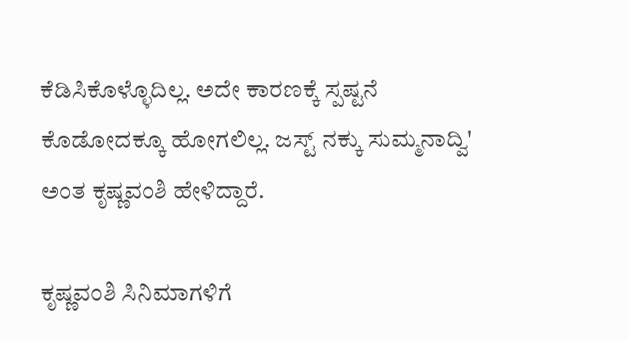ಕೆಡಿಸಿಕೊಳ್ಳೊದಿಲ್ಲ. ಅದೇ ಕಾರಣಕ್ಕೆ ಸ್ಪಷ್ಟನೆ ಕೊಡೋದಕ್ಕೂ ಹೋಗಲಿಲ್ಲ. ಜಸ್ಟ್ ನಕ್ಕು ಸುಮ್ಮನಾದ್ವಿ' ಅಂತ ಕೃಷ್ಣವಂಶಿ ಹೇಳಿದ್ದಾರೆ.

ಕೃಷ್ಣವಂಶಿ ಸಿನಿಮಾಗಳಿಗೆ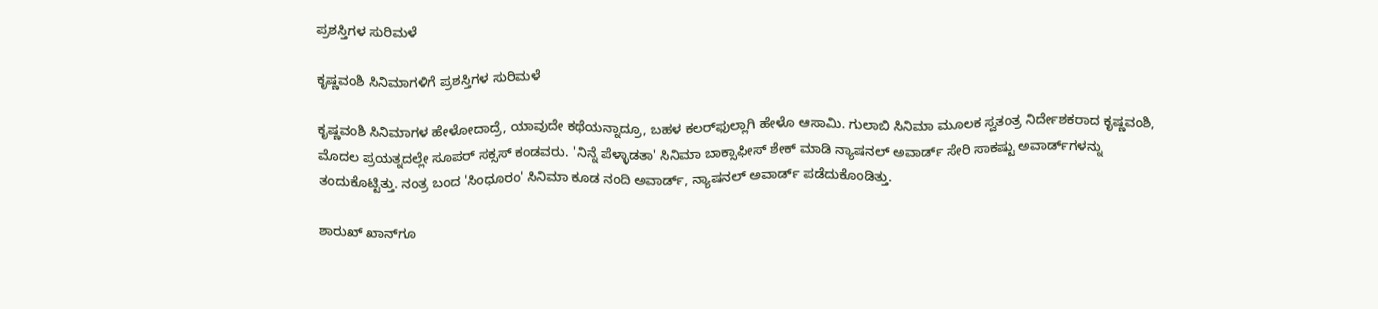ಪ್ರಶಸ್ತಿಗಳ ಸುರಿಮಳೆ

ಕೃಷ್ಣವಂಶಿ ಸಿನಿಮಾಗಳಿಗೆ ಪ್ರಶಸ್ತಿಗಳ ಸುರಿಮಳೆ

ಕೃಷ್ಣವಂಶಿ ಸಿನಿಮಾಗಳ ಹೇಳೋದಾದ್ರೆ, ಯಾವುದೇ ಕಥೆಯನ್ನಾದ್ರೂ, ಬಹಳ ಕಲರ್‌ಫುಲ್ಲಾಗಿ ಹೇಳೊ ಆಸಾಮಿ. ಗುಲಾಬಿ ಸಿನಿಮಾ ಮೂಲಕ ಸ್ವತಂತ್ರ ನಿರ್ದೇಶಕರಾದ ಕೃಷ್ಣವಂಶಿ, ಮೊದಲ ಪ್ರಯತ್ನದಲ್ಲೇ ಸೂಪರ್ ಸಕ್ಸಸ್ ಕಂಡವರು. 'ನಿನ್ನೆ ಪೆಳ್ಳಾಡತಾ' ಸಿನಿಮಾ ಬಾಕ್ಸಾಫೀಸ್ ಶೇಕ್ ಮಾಡಿ ನ್ಯಾಷನಲ್ ಅವಾರ್ಡ್ ಸೇರಿ ಸಾಕಷ್ಟು ಅವಾರ್ಡ್‌ಗಳನ್ನು ತಂದುಕೊಟ್ಟಿತ್ತು. ನಂತ್ರ ಬಂದ 'ಸಿಂಧೂರಂ' ಸಿನಿಮಾ ಕೂಡ ನಂದಿ ಅವಾರ್ಡ್, ನ್ಯಾಷನಲ್ ಅವಾರ್ಡ್ ಪಡೆದುಕೊಂಡಿತ್ತು.

ಶಾರುಖ್ ಖಾನ್‌ಗೂ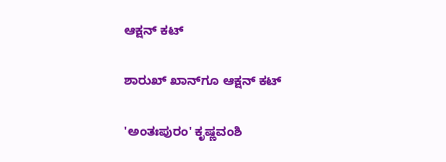ಆಕ್ಷನ್ ಕಟ್

ಶಾರುಖ್ ಖಾನ್‌ಗೂ ಆಕ್ಷನ್ ಕಟ್

'ಅಂತಃಪುರಂ' ಕೃಷ್ಣವಂಶಿ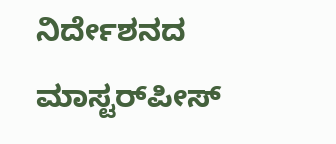ನಿರ್ದೇಶನದ ಮಾಸ್ಟರ್‌ಪೀಸ್‌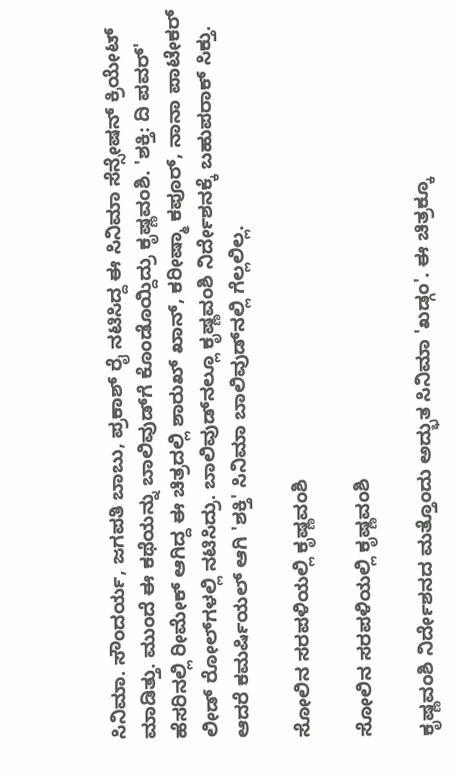ಸಿನಿಮಾ. ಸೌಂದರ್ಯ, ಜಗಪತಿ ಬಾಬು, ಪ್ರಕಾಶ್‌ ರೈ ನಟಿಸಿದ್ದ ಈ ಸಿನಿಮಾ ಸೆನ್ಸೇಷನ್ ಕ್ರಿಯೇಟ್ ಮಾಡಿತ್ತು. ಮುಂದೆ ಈ ಕಥೆಯನ್ನು ಬಾಲಿವುಡ್‌ಗೆ ಕೊಂಡೊಯ್ದಿದ್ರು ಕೃಷ್ಣವಂಶಿ. 'ಶಕ್ತಿ: ದಿ ಪವರ್' ಹೆಸರಿನಲ್ಲಿ ರೀಮೇಕ್ ಆಗಿದ್ದ ಈ ಚಿತ್ರದಲ್ಲಿ ಶಾರುಖ್ ಖಾನ್, ಕರೀಷ್ಮಾ ಕಪೂರ್, ನಾನಾ ಪಾಟೇಕರ್ ಲೀಡ್ ರೋಲ್‌ಗಳಲ್ಲಿ ನಟಿಸಿದ್ರು. ಬಾಲಿವುಡ್‌ನಲ್ಲೂ ಕೃಷ್ಣವಂಶಿ ನಿರ್ದೇಶನಕ್ಕೆ ಬಹುಪರಾಕ್ ಸಿಕ್ತು. ಆದರೆ ಕಮರ್ಷಿಯಲ್ ಆಗಿ 'ಶಕ್ತಿ' ಸಿನಿಮಾ ಬಾಲಿವುಡ್‌ನಲ್ಲಿ ಗೆಲ್ಲಲಿಲ್ಲ.

ಸೋಲಿನ ಸರಪಳಿಯಲ್ಲಿ ಕೃಷ್ಣವಂಶಿ

ಸೋಲಿನ ಸರಪಳಿಯಲ್ಲಿ ಕೃಷ್ಣವಂಶಿ

ಕೃಷ್ಣವಂಶಿ ನಿರ್ದೇಶನದ ಮತ್ತೊಂದು ಅದ್ಭುತ ಸಿನಿಮಾ 'ಖಡ್ಗಂ'. ಈ ಚಿತ್ರಕ್ಕೂ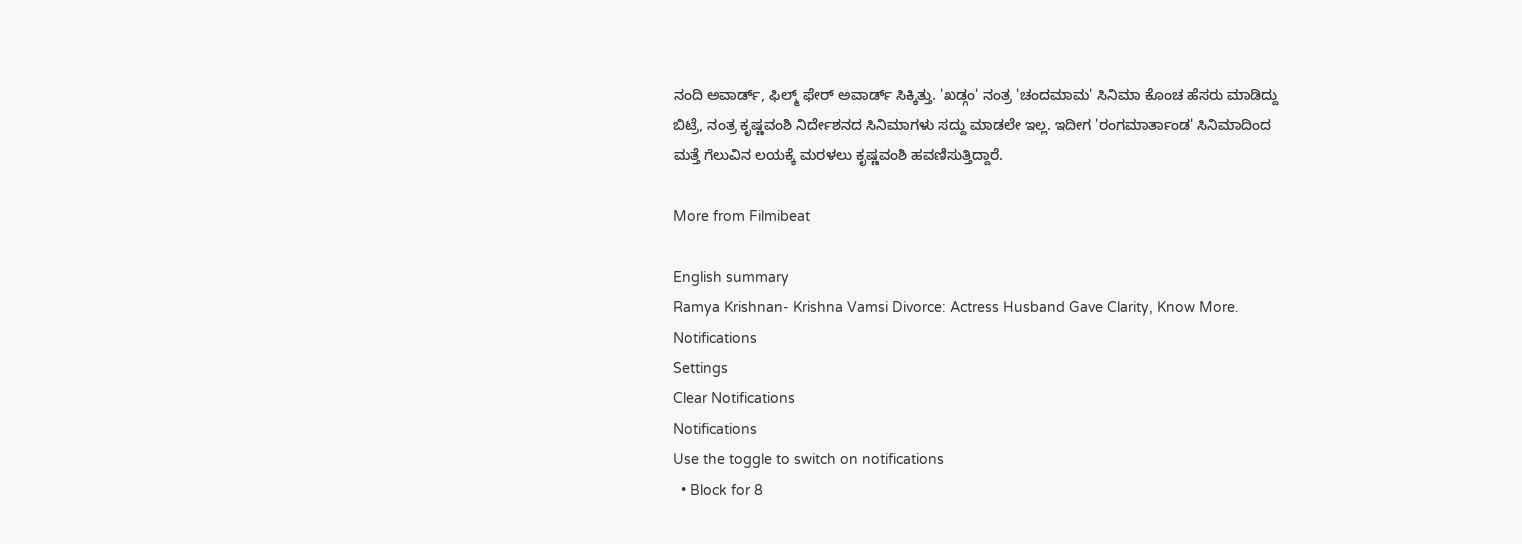ನಂದಿ ಅವಾರ್ಡ್, ಫಿಲ್ಮ್ ಫೇರ್ ಅವಾರ್ಡ್ ಸಿಕ್ಕಿತ್ತು. 'ಖಡ್ಗಂ' ನಂತ್ರ 'ಚಂದಮಾಮ' ಸಿನಿಮಾ ಕೊಂಚ ಹೆಸರು ಮಾಡಿದ್ದು ಬಿಟ್ರೆ, ನಂತ್ರ ಕೃಷ್ಣವಂಶಿ ನಿರ್ದೇಶನದ ಸಿನಿಮಾಗಳು ಸದ್ದು ಮಾಡಲೇ ಇಲ್ಲ. ಇದೀಗ 'ರಂಗಮಾರ್ತಾಂಡ' ಸಿನಿಮಾದಿಂದ ಮತ್ತೆ ಗೆಲುವಿನ ಲಯಕ್ಕೆ ಮರಳಲು ಕೃಷ್ಣವಂಶಿ ಹವಣಿಸುತ್ತಿದ್ದಾರೆ.

More from Filmibeat

English summary
Ramya Krishnan- Krishna Vamsi Divorce: Actress Husband Gave Clarity, Know More.
Notifications
Settings
Clear Notifications
Notifications
Use the toggle to switch on notifications
  • Block for 8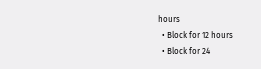hours
  • Block for 12 hours
  • Block for 24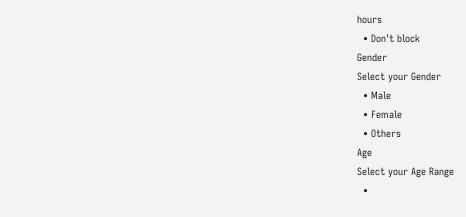hours
  • Don't block
Gender
Select your Gender
  • Male
  • Female
  • Others
Age
Select your Age Range
  •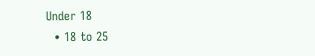Under 18
  • 18 to 25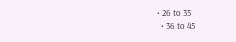• 26 to 35
  • 36 to 45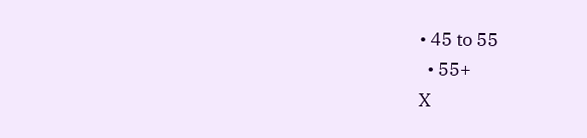• 45 to 55
  • 55+
X